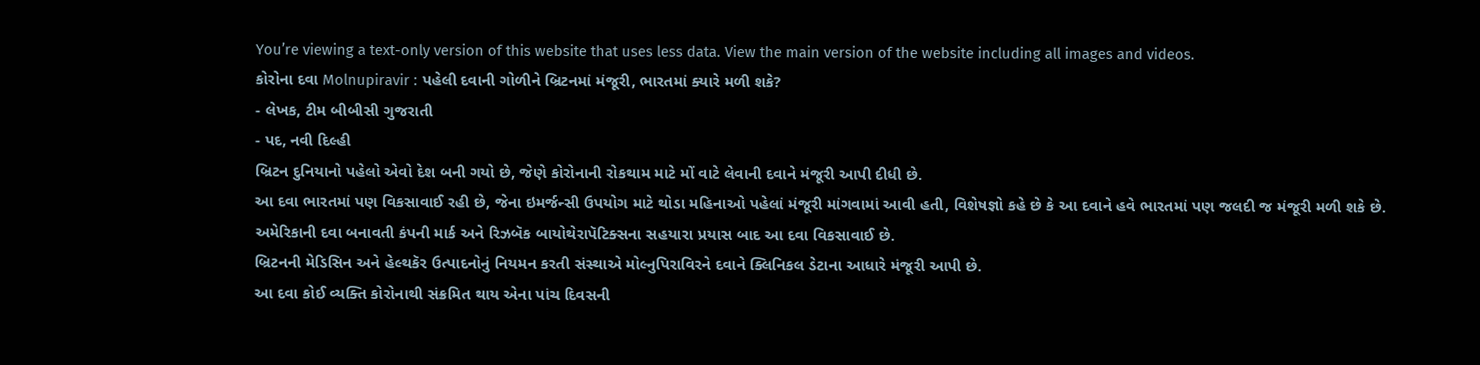You’re viewing a text-only version of this website that uses less data. View the main version of the website including all images and videos.
કોરોના દવા Molnupiravir : પહેલી દવાની ગોળીને બ્રિટનમાં મંજૂરી, ભારતમાં ક્યારે મળી શકે?
- લેખક, ટીમ બીબીસી ગુજરાતી
- પદ, નવી દિલ્હી
બ્રિટન દુનિયાનો પહેલો એવો દેશ બની ગયો છે, જેણે કોરોનાની રોકથામ માટે મોં વાટે લેવાની દવાને મંજૂરી આપી દીધી છે.
આ દવા ભારતમાં પણ વિકસાવાઈ રહી છે, જેના ઇમર્જન્સી ઉપયોગ માટે થોડા મહિનાઓ પહેલાં મંજૂરી માંગવામાં આવી હતી, વિશેષજ્ઞો કહે છે કે આ દવાને હવે ભારતમાં પણ જલદી જ મંજૂરી મળી શકે છે.
અમેરિકાની દવા બનાવતી કંપની માર્ક અને રિઝબૅક બાયોથેરાપૅટિક્સના સહયારા પ્રયાસ બાદ આ દવા વિકસાવાઈ છે.
બ્રિટનની મેડિસિન અને હેલ્થકૅર ઉત્પાદનોનું નિયમન કરતી સંસ્થાએ મોલ્નુપિરાવિરને દવાને ક્લિનિકલ ડેટાના આધારે મંજૂરી આપી છે.
આ દવા કોઈ વ્યક્તિ કોરોનાથી સંક્રમિત થાય એના પાંચ દિવસની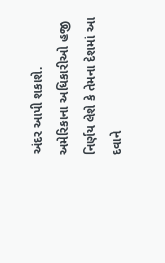અંદર આપી શકાશે.
અમેરિકાના અધિકારીઓ હજી નિર્ણય લેશે કે તેમના દેશમાં આ દવાને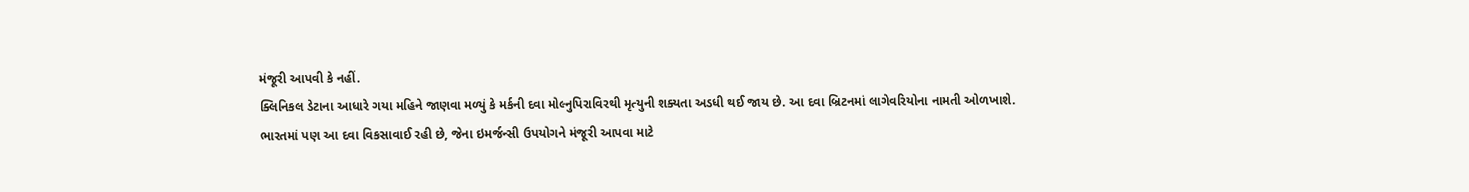મંજૂરી આપવી કે નહીં.
ક્લિનિકલ ડેટાના આધારે ગયા મહિને જાણવા મળ્યું કે મર્કની દવા મોલ્નુપિરાવિરથી મૃત્યુની શક્યતા અડધી થઈ જાય છે. આ દવા બ્રિટનમાં લાગેવરિયોના નામતી ઓળખાશે.
ભારતમાં પણ આ દવા વિકસાવાઈ રહી છે, જેના ઇમર્જન્સી ઉપયોગને મંજૂરી આપવા માટે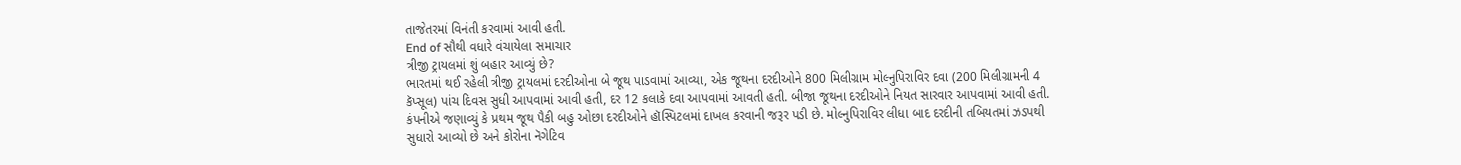તાજેતરમાં વિનંતી કરવામાં આવી હતી.
End of સૌથી વધારે વંચાયેલા સમાચાર
ત્રીજી ટ્રાયલમાં શું બહાર આવ્યું છે?
ભારતમાં થઈ રહેલી ત્રીજી ટ્રાયલમાં દરદીઓના બે જૂથ પાડવામાં આવ્યા, એક જૂથના દરદીઓને 800 મિલીગ્રામ મોલ્નુપિરાવિર દવા (200 મિલીગ્રામની 4 કૅપ્સૂલ) પાંચ દિવસ સુધી આપવામાં આવી હતી, દર 12 કલાકે દવા આપવામાં આવતી હતી. બીજા જૂથના દરદીઓને નિયત સારવાર આપવામાં આવી હતી.
કંપનીએ જણાવ્યું કે પ્રથમ જૂથ પૈકી બહુ ઓછા દરદીઓને હૉસ્પિટલમાં દાખલ કરવાની જરૂર પડી છે. મોલ્નુપિરાવિર લીધા બાદ દરદીની તબિયતમાં ઝડપથી સુધારો આવ્યો છે અને કોરોના નૅગેટિવ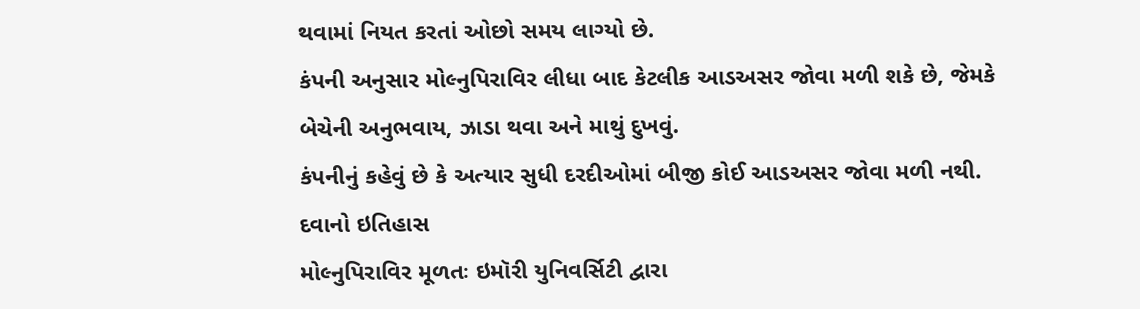થવામાં નિયત કરતાં ઓછો સમય લાગ્યો છે.
કંપની અનુસાર મોલ્નુપિરાવિર લીધા બાદ કેટલીક આડઅસર જોવા મળી શકે છે, જેમકે બેચેની અનુભવાય, ઝાડા થવા અને માથું દુખવું.
કંપનીનું કહેવું છે કે અત્યાર સુધી દરદીઓમાં બીજી કોઈ આડઅસર જોવા મળી નથી.
દવાનો ઇતિહાસ
મોલ્નુપિરાવિર મૂળતઃ ઇમૉરી યુનિવર્સિટી દ્વારા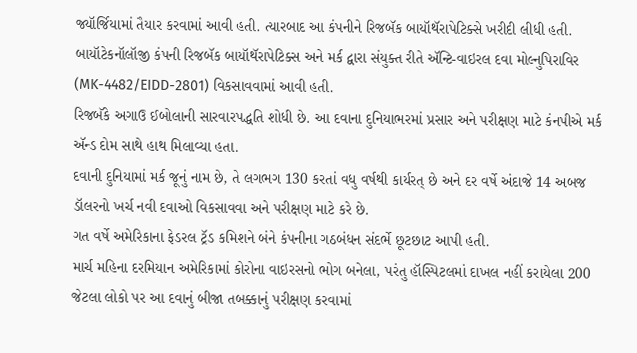જ્યૉર્જિયામાં તૈયાર કરવામાં આવી હતી. ત્યારબાદ આ કંપનીને રિજબૅક બાયૉથૅરાપેટિક્સે ખરીદી લીધી હતી.
બાયૉટેકનૉલૉજી કંપની રિજબૅક બાયૉથૅરાપેટિક્સ અને મર્ક દ્વારા સંયુક્ત રીતે ઍન્ટિ-વાઇરલ દવા મોલ્નુપિરાવિર (MK-4482/EIDD-2801) વિકસાવવામાં આવી હતી.
રિજબૅકે અગાઉ ઈબોલાની સારવારપદ્ધતિ શોધી છે. આ દવાના દુનિયાભરમાં પ્રસાર અને પરીક્ષણ માટે કંનપીએ મર્ક ઍન્ડ દોમ સાથે હાથ મિલાવ્યા હતા.
દવાની દુનિયામાં મર્ક જૂનું નામ છે, તે લગભગ 130 કરતાં વધુ વર્ષથી કાર્યરત્ છે અને દર વર્ષે અંદાજે 14 અબજ ડૉલરનો ખર્ચ નવી દવાઓ વિકસાવવા અને પરીક્ષણ માટે કરે છે.
ગત વર્ષે અમેરિકાના ફેડરલ ટ્રૅડ કમિશને બંને કંપનીના ગઠબંધન સંદર્ભે છૂટછાટ આપી હતી.
માર્ચ મહિના દરમિયાન અમેરિકામાં કોરોના વાઇરસનો ભોગ બનેલા, પરંતુ હૉસ્પિટલમાં દાખલ નહીં કરાયેલા 200 જેટલા લોકો પર આ દવાનું બીજા તબક્કાનું પરીક્ષણ કરવામાં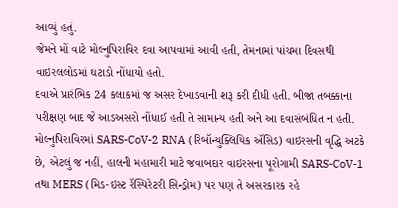આવ્યું હતું.
જેમને મોં વાટે મોલ્નુપિરાવિર દવા આપવામાં આવી હતી, તેમનામાં પાંચમા દિવસથી વાઇરલલોડમાં ઘટાડો નોંધાયો હતો.
દવાએ પ્રારંભિક 24 કલાકમાં જ અસર દેખાડવાની શરૂ કરી દીધી હતી. બીજા તબક્કાના પરીક્ષણ બાદ જે આડઅસરો નોંધાઈ હતી તે સામાન્ય હતી અને આ દવાસંબંધિત ન હતી.
મોલ્નુપિરાવિરમાં SARS-CoV-2 RNA (રિબૉન્યુક્લિયિક ઍસિડ) વાઇરસની વૃદ્ધિ અટકે છે, એટલું જ નહીં, હાલની મહામારી માટે જવાબદાર વાઇરસના પૂરોગામી SARS-CoV-1 તથા MERS (મિડ-ઇસ્ટ રૅસ્પિરેટરી સિન્ડ્રોમ) પર પણ તે અસરકારક રહે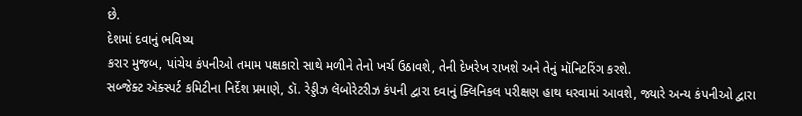છે.
દેશમાં દવાનું ભવિષ્ય
કરાર મુજબ, પાંચેય કંપનીઓ તમામ પક્ષકારો સાથે મળીને તેનો ખર્ચ ઉઠાવશે, તેની દેખરેખ રાખશે અને તેનું મૉનિટરિંગ કરશે.
સબ્જેક્ટ ઍક્સ્પર્ટ કમિટીના નિર્દેશ પ્રમાણે, ડૉ. રેડ્ડીઝ લૅબોરેટરીઝ કંપની દ્વારા દવાનું ક્લિનિકલ પરીક્ષણ હાથ ધરવામાં આવશે, જ્યારે અન્ય કંપનીઓ દ્વારા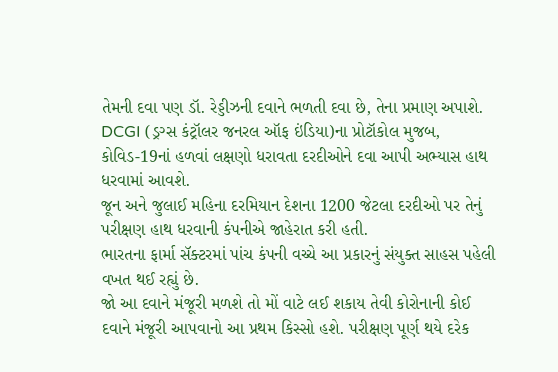તેમની દવા પણ ડૉ. રેડ્ડીઝની દવાને ભળતી દવા છે, તેના પ્રમાણ અપાશે.
DCGI (ડ્રગ્સ કંટ્રૉલર જનરલ ઑફ ઇંડિયા)ના પ્રોટૉકોલ મુજબ, કોવિડ-19નાં હળવાં લક્ષણો ધરાવતા દરદીઓને દવા આપી અભ્યાસ હાથ ધરવામાં આવશે.
જૂન અને જુલાઈ મહિના દરમિયાન દેશના 1200 જેટલા દરદીઓ પર તેનું પરીક્ષણ હાથ ધરવાની કંપનીએ જાહેરાત કરી હતી.
ભારતના ફાર્મા સૅક્ટરમાં પાંચ કંપની વચ્ચે આ પ્રકારનું સંયુક્ત સાહસ પહેલી વખત થઈ રહ્યું છે.
જો આ દવાને મંજૂરી મળશે તો મોં વાટે લઈ શકાય તેવી કોરોનાની કોઈ દવાને મંજૂરી આપવાનો આ પ્રથમ કિસ્સો હશે. પરીક્ષણ પૂર્ણ થયે દરેક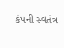કંપની સ્વતંત્ર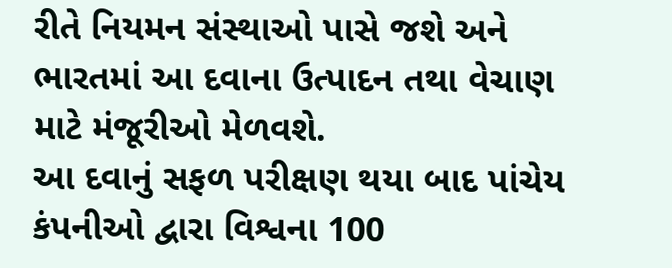રીતે નિયમન સંસ્થાઓ પાસે જશે અને ભારતમાં આ દવાના ઉત્પાદન તથા વેચાણ માટે મંજૂરીઓ મેળવશે.
આ દવાનું સફળ પરીક્ષણ થયા બાદ પાંચેય કંપનીઓ દ્વારા વિશ્વના 100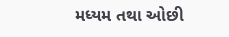મધ્યમ તથા ઓછી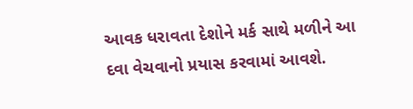આવક ધરાવતા દેશોને મર્ક સાથે મળીને આ દવા વેચવાનો પ્રયાસ કરવામાં આવશે.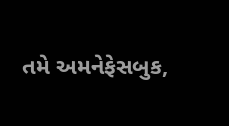તમે અમનેફેસબુક,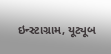ઇન્સ્ટાગ્રામ, યૂટ્યૂબ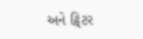અને ટ્વિટર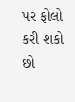પર ફોલો કરી શકો છો